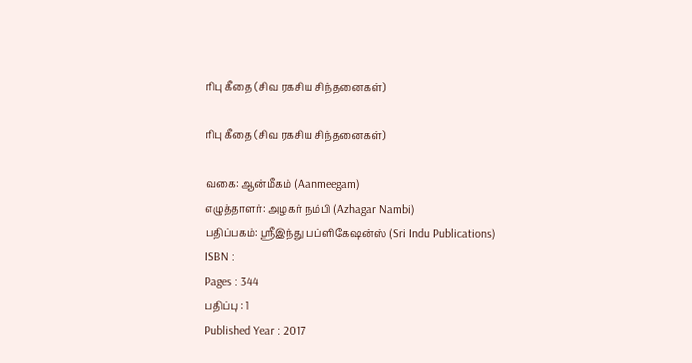ரிபு கீதை (சிவ ரகசிய சிந்தனைகள்)

ரிபு கீதை (சிவ ரகசிய சிந்தனைகள்)

வகை: ஆன்மீகம் (Aanmeegam)
எழுத்தாளர்: அழகர் நம்பி (Azhagar Nambi)
பதிப்பகம்: ஸ்ரீஇந்து பப்ளிகேஷன்ஸ் (Sri Indu Publications)
ISBN :
Pages : 344
பதிப்பு : 1
Published Year : 2017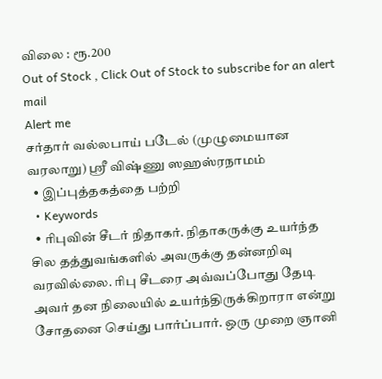விலை : ரூ.200
Out of Stock , Click Out of Stock to subscribe for an alert mail
Alert me
சர்தார் வல்லபாய் படேல் (முழுமையான வரலாறு) ஸ்ரீ விஷ்ணு ஸஹஸ்ரநாமம்
  • இப்புத்தகத்தை பற்றி
  • Keywords
  • ரிபுவின் சீடர் நிதாகர். நிதாகருக்கு உயர்ந்த சில தத்துவங்களில் அவருக்கு தன்னறிவு வரவில்லை. ரிபு சீடரை அவ்வப்போது தேடி அவர் தன நிலையில் உயர்ந்திருக்கிறாரா என்று சோதனை செய்து பார்ப்பார். ஒரு முறை ஞானி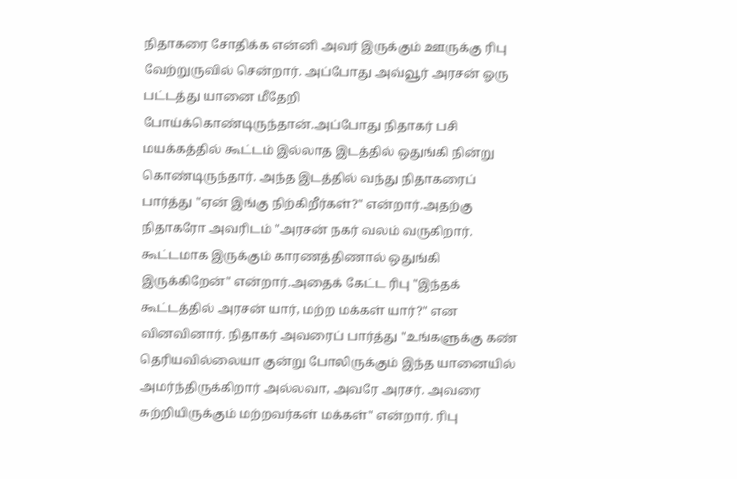நிதாகரை சோதிக்க என்னி அவர் இருக்கும் ஊருக்கு ரிபு வேற்றுருவில் சென்றார். அப்போது அவ்வூர் அரசன் ஓரு பட்டத்து யானை மீதேறி போய்க்கொண்டிருந்தான்.அப்போது நிதாகர் பசி மயக்கத்தில் கூட்டம் இல்லாத இடத்தில் ஒதுங்கி நின்று கொண்டிருந்தார். அந்த இடத்தில் வந்து நிதாகரைப் பார்த்து "ஏன் இங்கு நிற்கிறீர்கள்?" என்றார்.அதற்கு நிதாகரோ அவரிடம் "அரசன் நகர் வலம் வருகிறார். கூட்டமாக இருக்கும் காரணத்திணால் ஒதுங்கி இருக்கிறேன்" என்றார்.அதைக் கேட்ட ரிபு "இந்தக் கூட்டத்தில் அரசன் யார், மற்ற மக்கள் யார்?" என வினவினார். நிதாகர் அவரைப் பார்த்து "உங்களுக்கு கண் தெரியவில்லையா குன்று போலிருக்கும் இந்த யானையில் அமர்ந்திருக்கிறார் அல்லவா, அவரே அரசர். அவரை சுற்றியிருக்கும் மற்றவர்கள் மக்கள்" என்றார். ரிபு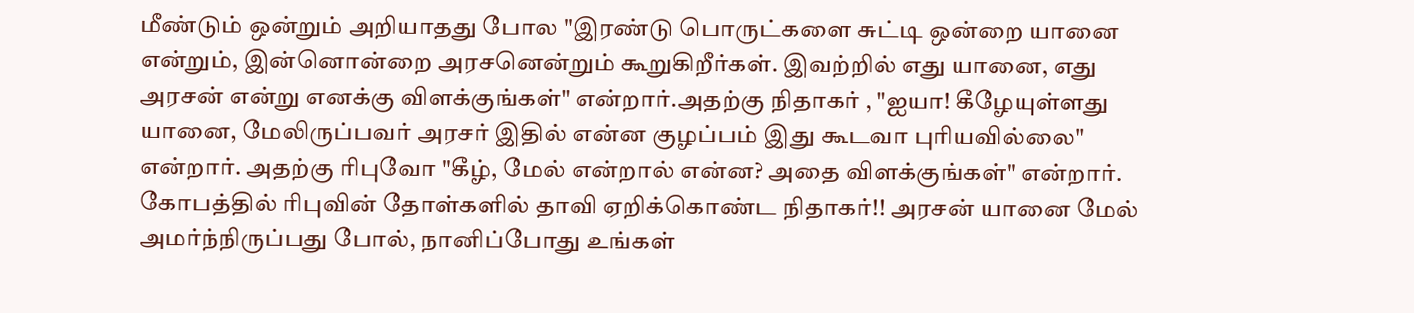மீண்டும் ஒன்றும் அறியாதது போல "இரண்டு பொருட்களை சுட்டி ஒன்றை யானை என்றும், இன்னொன்றை அரசனென்றும் கூறுகிறீர்கள். இவற்றில் எது யானை, எது அரசன் என்று எனக்கு விளக்குங்கள்" என்றார்.அதற்கு நிதாகர் , "ஐயா! கீழேயுள்ளது யானை, மேலிருப்பவர் அரசர் இதில் என்ன குழப்பம் இது கூடவா புரியவில்லை" என்றார். அதற்கு ரிபுவோ "கீழ், மேல் என்றால் என்ன? அதை விளக்குங்கள்" என்றார். கோபத்தில் ரிபுவின் தோள்களில் தாவி ஏறிக்கொண்ட நிதாகர்!! அரசன் யானை மேல் அமர்ந்நிருப்பது போல், நானிப்போது உங்கள்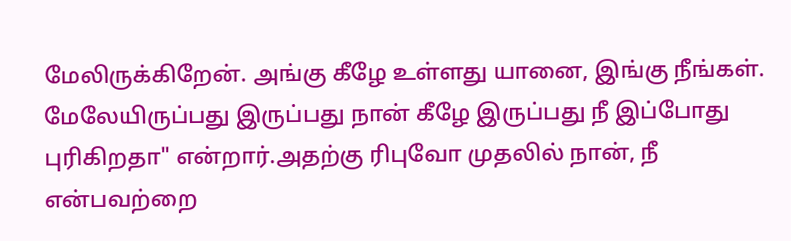மேலிருக்கிறேன். அங்கு கீழே உள்ளது யானை, இங்கு நீங்கள். மேலேயிருப்பது இருப்பது நான் கீழே இருப்பது நீ இப்போது புரிகிறதா" என்றார்.அதற்கு ரிபுவோ முதலில் நான், நீ என்பவற்றை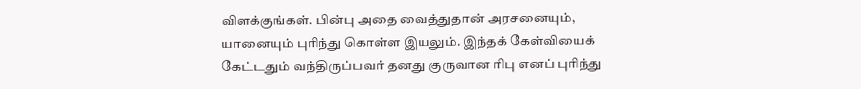விளக்குங்கள். பின்பு அதை வைத்துதான் அரசனையும், யானையும் புரிந்து கொள்ள இயலும். இந்தக் கேள்வியைக் கேட்டதும் வந்திருப்பவர் தனது குருவான ரிபு எனப் புரிந்து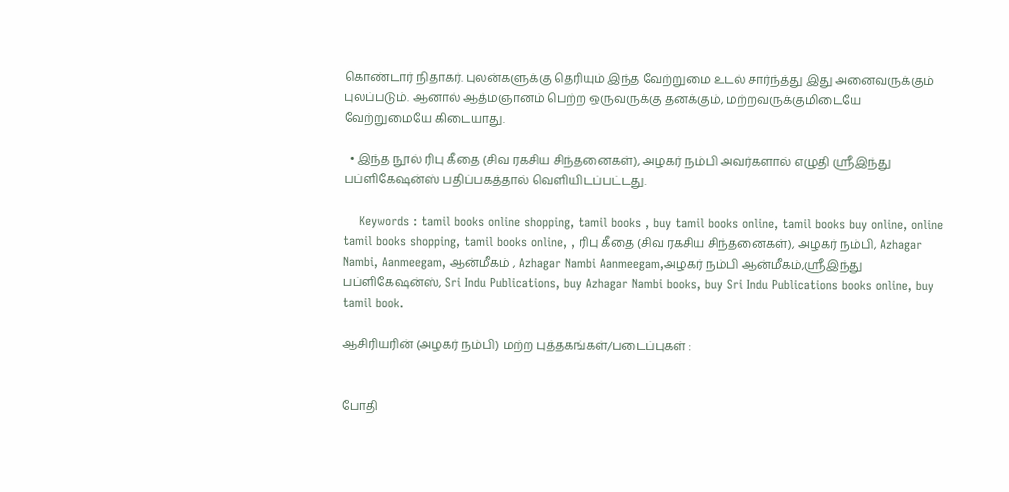கொண்டார் நிதாகர். புலன்களுக்கு தெரியும் இந்த வேற்றுமை உடல் சார்ந்த்து இது அனைவருக்கும் புலப்படும். ஆனால் ஆத்மஞானம் பெற்ற ஒருவருக்கு தனக்கும், மற்றவருக்குமிடையே வேற்றுமையே கிடையாது.

  • இந்த நூல் ரிபு கீதை (சிவ ரகசிய சிந்தனைகள்), அழகர் நம்பி அவர்களால் எழுதி ஸ்ரீஇந்து பப்ளிகேஷன்ஸ் பதிப்பகத்தால் வெளியிடப்பட்டது.

    Keywords : tamil books online shopping, tamil books , buy tamil books online, tamil books buy online, online tamil books shopping, tamil books online, , ரிபு கீதை (சிவ ரகசிய சிந்தனைகள்), அழகர் நம்பி, Azhagar Nambi, Aanmeegam, ஆன்மீகம் , Azhagar Nambi Aanmeegam,அழகர் நம்பி ஆன்மீகம்,ஸ்ரீஇந்து பப்ளிகேஷன்ஸ், Sri Indu Publications, buy Azhagar Nambi books, buy Sri Indu Publications books online, buy tamil book.

ஆசிரியரின் (அழகர் நம்பி) மற்ற புத்தகங்கள்/படைப்புகள் :


போதி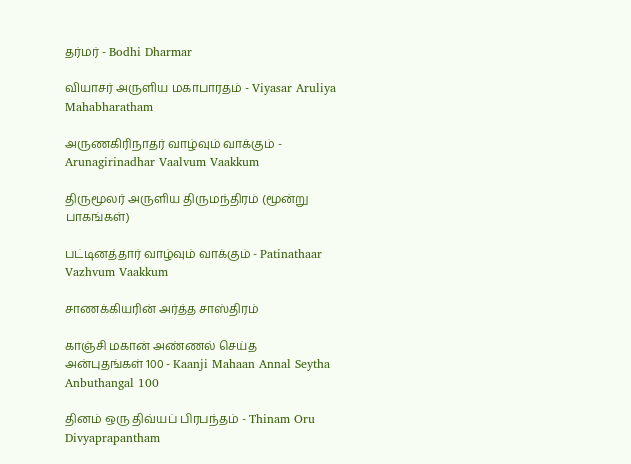தர்மர் - Bodhi Dharmar

வியாசர் அருளிய மகாபாரதம் - Viyasar Aruliya Mahabharatham

அருணகிரிநாதர் வாழ்வும் வாக்கும் - Arunagirinadhar Vaalvum Vaakkum

திருமூலர் அருளிய திருமந்திரம் (மூன்று பாகங்கள்)

பட்டினத்தார் வாழ்வும் வாக்கும் - Patinathaar Vazhvum Vaakkum

சாணக்கியரின் அர்த்த சாஸ்திரம்

காஞ்சி மகான் அண்ணல் செய்த அன்புதங்கள் 100 - Kaanji Mahaan Annal Seytha Anbuthangal 100

தினம் ஒரு திவ்யப் பிரபந்தம் - Thinam Oru Divyaprapantham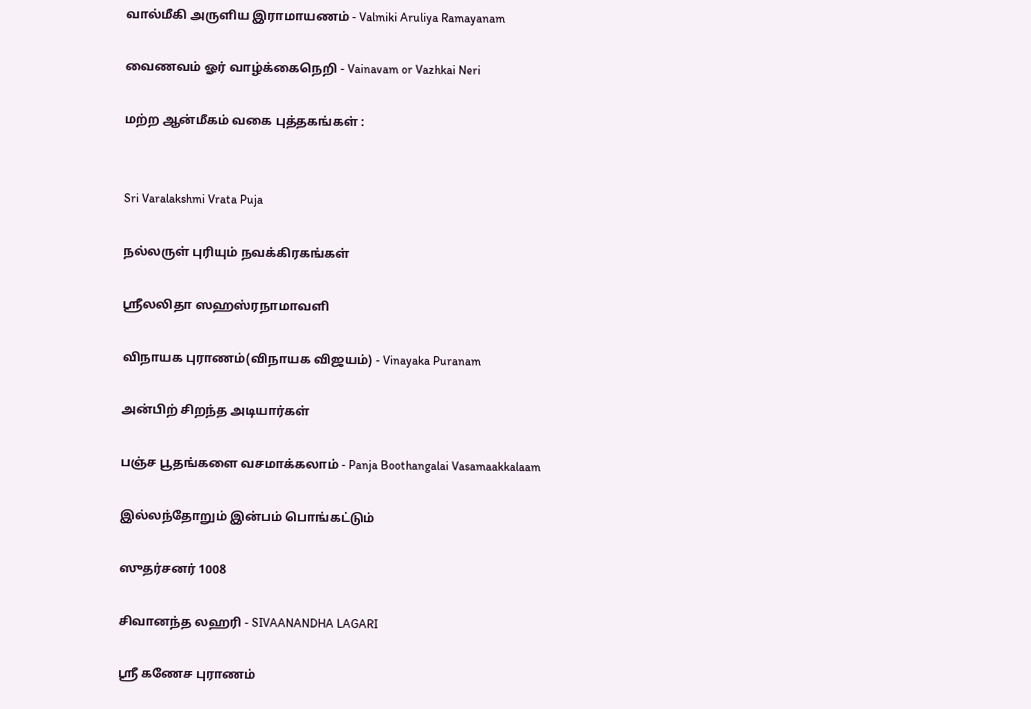வால்மீகி அருளிய இராமாயணம் - Valmiki Aruliya Ramayanam

வைணவம் ஓர் வாழ்க்கைநெறி - Vainavam or Vazhkai Neri

மற்ற ஆன்மீகம் வகை புத்தகங்கள் :


Sri Varalakshmi Vrata Puja

நல்லருள் புரியும் நவக்கிரகங்கள்

ஶ்ரீலலிதா ஸஹஸ்ரநாமாவளி

விநாயக புராணம்(விநாயக விஜயம்) - Vinayaka Puranam

அன்பிற் சிறந்த அடியார்கள்

பஞ்ச பூதங்களை வசமாக்கலாம் - Panja Boothangalai Vasamaakkalaam

இல்லந்தோறும் இன்பம் பொங்கட்டும்

ஸுதர்சனர் 1008

சிவானந்த லஹரி - SIVAANANDHA LAGARI

ஶ்ரீ கணேச புராணம்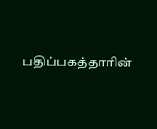பதிப்பகத்தாரின்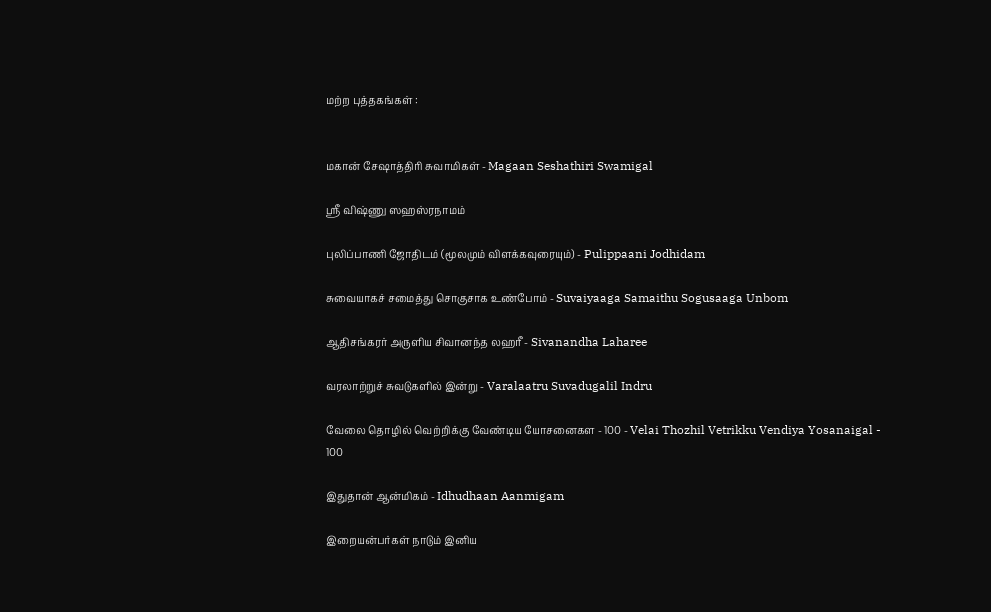மற்ற புத்தகங்கள் :


மகான் சேஷாத்திரி சுவாமிகள் - Magaan Seshathiri Swamigal

ஸ்ரீ விஷ்ணு ஸஹஸ்ரநாமம்

புலிப்பாணி ஜோதிடம் (மூலமும் விளக்கவுரையும்) - Pulippaani Jodhidam

சுவையாகச் சமைத்து சொகுசாக உண்போம் - Suvaiyaaga Samaithu Sogusaaga Unbom

ஆதிசங்கரர் அருளிய சிவானந்த லஹரீ - Sivanandha Laharee

வரலாற்றுச் சுவடுகளில் இன்று - Varalaatru Suvadugalil Indru

வேலை தொழில் வெற்றிக்கு வேண்டிய யோசனைகள - 100 - Velai Thozhil Vetrikku Vendiya Yosanaigal - 100

இதுதான் ஆன்மிகம் - Idhudhaan Aanmigam

இறையன்பர்கள் நாடும் இனிய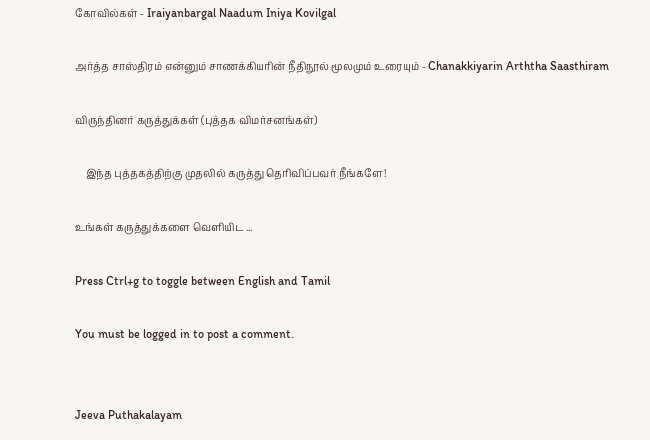கோவில்கள் - Iraiyanbargal Naadum Iniya Kovilgal

அர்த்த சாஸ்திரம் என்னும் சாணக்கியரின் நீதிநூல் மூலமும் உரையும் - Chanakkiyarin Arththa Saasthiram

விருந்தினர் கருத்துக்கள் (புத்தக விமர்சனங்கள்)

    இந்த புத்தகத்திற்கு முதலில் கருத்து தெரிவிப்பவர் நீங்களே!

உங்கள் கருத்துக்களை வெளியிட ...

Press Ctrl+g to toggle between English and Tamil

You must be logged in to post a comment.


Jeeva Puthakalayam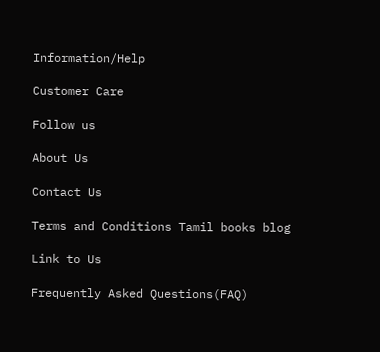Information/Help

Customer Care

Follow us

About Us

Contact Us

Terms and Conditions Tamil books blog

Link to Us

Frequently Asked Questions(FAQ)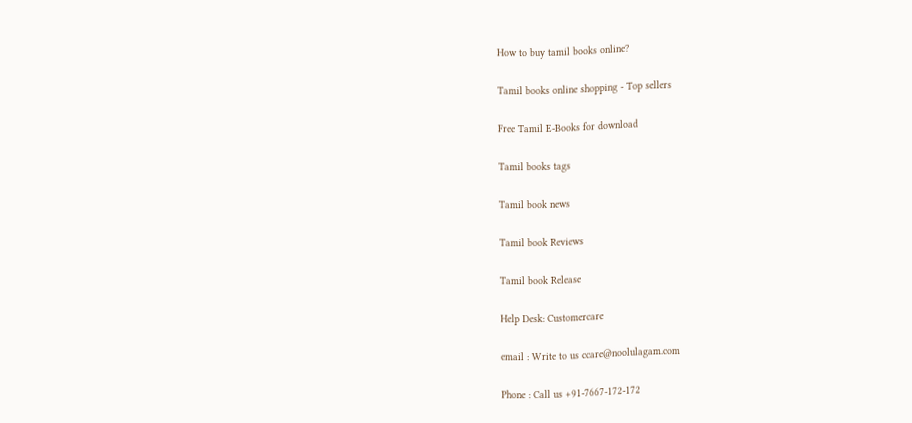How to buy tamil books online?

Tamil books online shopping - Top sellers

Free Tamil E-Books for download

Tamil books tags

Tamil book news

Tamil book Reviews

Tamil book Release

Help Desk: Customercare

email : Write to us ccare@noolulagam.com

Phone : Call us +91-7667-172-172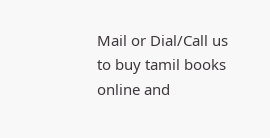Mail or Dial/Call us to buy tamil books online and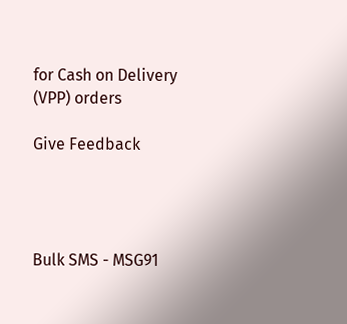for Cash on Delivery (VPP) orders

Give Feedback




Bulk SMS - MSG91